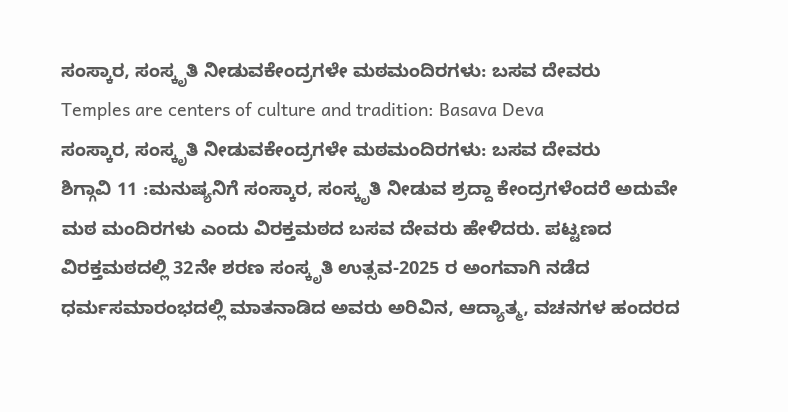ಸಂಸ್ಕಾರ, ಸಂಸ್ಕೃತಿ ನೀಡುವಕೇಂದ್ರಗಳೇ ಮಠಮಂದಿರಗಳು: ಬಸವ ದೇವರು
Temples are centers of culture and tradition: Basava Deva
ಸಂಸ್ಕಾರ, ಸಂಸ್ಕೃತಿ ನೀಡುವಕೇಂದ್ರಗಳೇ ಮಠಮಂದಿರಗಳು: ಬಸವ ದೇವರು
ಶಿಗ್ಗಾವಿ 11 :ಮನುಷ್ಯನಿಗೆ ಸಂಸ್ಕಾರ, ಸಂಸ್ಕೃತಿ ನೀಡುವ ಶ್ರದ್ದಾ ಕೇಂದ್ರಗಳೆಂದರೆ ಅದುವೇ ಮಠ ಮಂದಿರಗಳು ಎಂದು ವಿರಕ್ತಮಠದ ಬಸವ ದೇವರು ಹೇಳಿದರು. ಪಟ್ಟಣದ ವಿರಕ್ತಮಠದಲ್ಲಿ 32ನೇ ಶರಣ ಸಂಸ್ಕೃತಿ ಉತ್ಸವ-2025 ರ ಅಂಗವಾಗಿ ನಡೆದ ಧರ್ಮಸಮಾರಂಭದಲ್ಲಿ ಮಾತನಾಡಿದ ಅವರು ಅರಿವಿನ, ಆದ್ಯಾತ್ಮ, ವಚನಗಳ ಹಂದರದ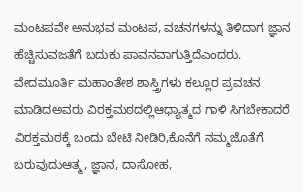ಮಂಟಪವೇ ಅನುಭವ ಮಂಟಪ, ವಚನಗಳನ್ನು ತಿಳಿದಾಗ ಜ್ಞಾನ ಹೆಚ್ಚಿಸುವಜತೆಗೆ ಬದುಕು ಪಾವನವಾಗುತ್ತಿದೆಎಂದರು.
ವೇದಮೂರ್ತಿ ಮಹಾಂತೇಶ ಶಾಸ್ತ್ರಿಗಳು ಕಲ್ಲೂರ ಪ್ರವಚನ ಮಾಡಿದಅವರು ವಿರಕ್ತಮಠದಲ್ಲಿಆಧ್ಯಾತ್ಮದ ಗಾಳಿ ಸಿಗಬೇಕಾದರೆ ವಿರಕ್ತಮಠಕ್ಕೆ ಬಂದು ಬೇಟಿ ನೀಡಿರಿ,ಕೊನೆಗೆ ನಮ್ಮಜೊತೆಗೆ ಬರುವುದುಆತ್ಮ, ಜ್ಞಾನ, ದಾಸೋಹ,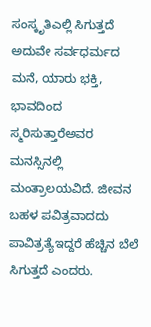ಸಂಸ್ಕೃತಿಎಲ್ಲಿ ಸಿಗುತ್ತದೆ ಅದುವೇ ಸರ್ವಧರ್ಮದ ಮನೆ, ಯಾರು ಭಕ್ತಿ, ಭಾವದಿಂದ ಸ್ಮರಿಸುತ್ತಾರೆಅವರ ಮನಸ್ಸಿನಲ್ಲಿ ಮಂತ್ರಾಲಯವಿದೆ. ಜೀವನ ಬಹಳ ಪವಿತ್ರವಾದದು ಪಾವಿತ್ರತ್ಯೆಇದ್ದರೆ ಹೆಚ್ಚಿನ ಬೆಲೆ ಸಿಗುತ್ತದೆ ಎಂದರು.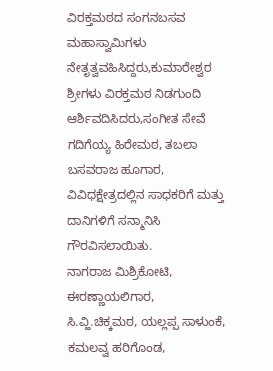ವಿರಕ್ತಮಠದ ಸಂಗನಬಸವ ಮಹಾಸ್ವಾಮಿಗಳು ನೇತೃತ್ವವಹಿಸಿದ್ದರು,ಕುಮಾರೇಶ್ವರ ಶ್ರೀಗಳು ವಿರಕ್ತಮಠ ನಿಡಗುಂದಿ ಆರ್ಶಿವದಿಸಿದರು,ಸಂಗೀತ ಸೇವೆ ಗದಿಗೆಯ್ಯ ಹಿರೇಮಠ, ತಬಲಾ ಬಸವರಾಜ ಹೂಗಾರ, ವಿವಿಧಕ್ಷೇತ್ರದಲ್ಲಿನ ಸಾಧಕರಿಗೆ ಮತ್ತು ದಾನಿಗಳಿಗೆ ಸನ್ಮಾನಿಸಿ ಗೌರವಿಸಲಾಯಿತು.
ನಾಗರಾಜ ಮಿಶ್ರಿಕೋಟಿ, ಈರಣ್ಣಾಯಲಿಗಾರ, ಸಿ.ವ್ಹಿ.ಚಿಕ್ಕಮಠ, ಯಲ್ಲಪ್ಪ ಸಾಳುಂಕೆ, ಕಮಲವ್ವ ಹರಿಗೊಂಡ,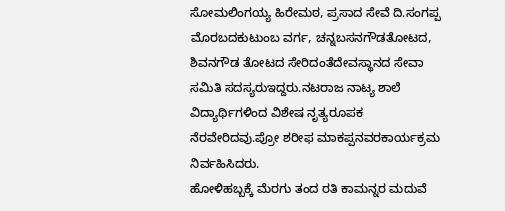ಸೋಮಲಿಂಗಯ್ಯ ಹಿರೇಮಠ, ಪ್ರಸಾದ ಸೇವೆ ದಿ.ಸಂಗಪ್ಪ ಮೊರಬದಕುಟುಂಬ ವರ್ಗ, ಚನ್ನಬಸನಗೌಡತೋಟದ, ಶಿವನಗೌಡ ತೋಟದ ಸೇರಿದಂತೆದೇವಸ್ಥಾನದ ಸೇವಾ ಸಮಿತಿ ಸದಸ್ಯರುಇದ್ದರು.ನಟರಾಜ ನಾಟ್ಯ ಶಾಲೆ ವಿದ್ಯಾರ್ಥಿಗಳಿಂದ ವಿಶೇಷ ನೃತ್ಯರೂಪಕ ನೆರವೇರಿದವು.ಪ್ರೋ ಶರೀಫ ಮಾಕಪ್ಪನವರಕಾರ್ಯಕ್ರಮ ನಿರ್ವಹಿಸಿದರು.
ಹೋಳಿಹಬ್ಬಕ್ಕೆ ಮೆರಗು ತಂದ ರತಿ ಕಾಮನ್ನರ ಮದುವೆ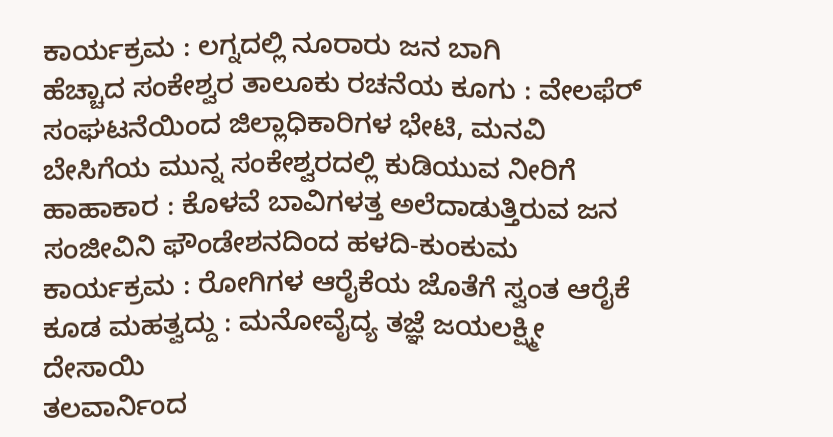ಕಾರ್ಯಕ್ರಮ : ಲಗ್ನದಲ್ಲಿ ನೂರಾರು ಜನ ಬಾಗಿ
ಹೆಚ್ಚಾದ ಸಂಕೇಶ್ವರ ತಾಲೂಕು ರಚನೆಯ ಕೂಗು : ವೇಲಫೆರ್ ಸಂಘಟನೆಯಿಂದ ಜಿಲ್ಲಾಧಿಕಾರಿಗಳ ಭೇಟಿ, ಮನವಿ
ಬೇಸಿಗೆಯ ಮುನ್ನ ಸಂಕೇಶ್ವರದಲ್ಲಿ ಕುಡಿಯುವ ನೀರಿಗೆ ಹಾಹಾಕಾರ : ಕೊಳವೆ ಬಾವಿಗಳತ್ತ ಅಲೆದಾಡುತ್ತಿರುವ ಜನ
ಸಂಜೀವಿನಿ ಫೌಂಡೇಶನದಿಂದ ಹಳದಿ-ಕುಂಕುಮ ಕಾರ್ಯಕ್ರಮ : ರೋಗಿಗಳ ಆರೈಕೆಯ ಜೊತೆಗೆ ಸ್ವಂತ ಆರೈಕೆ ಕೂಡ ಮಹತ್ವದ್ದು : ಮನೋವೈದ್ಯ ತಜ್ಞೆ ಜಯಲಕ್ಷ್ಮೀ ದೇಸಾಯಿ
ತಲವಾರ್ನಿಂದ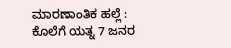ಮಾರಣಾಂತಿಕ ಹಲ್ಲೆ : ಕೊಲೆಗೆ ಯತ್ನ 7 ಜನರ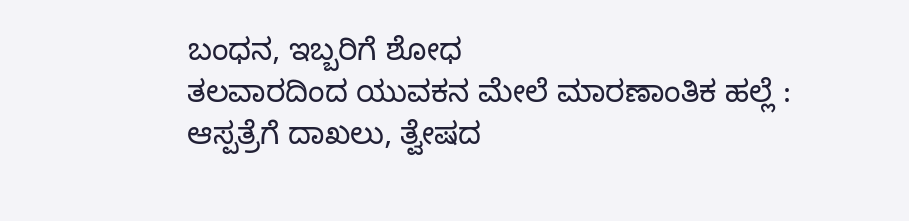ಬಂಧನ, ಇಬ್ಬರಿಗೆ ಶೋಧ
ತಲವಾರದಿಂದ ಯುವಕನ ಮೇಲೆ ಮಾರಣಾಂತಿಕ ಹಲ್ಲೆ : ಆಸ್ಪತ್ರೆಗೆ ದಾಖಲು, ತ್ವೇಷದ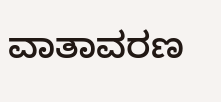ವಾತಾವರಣ